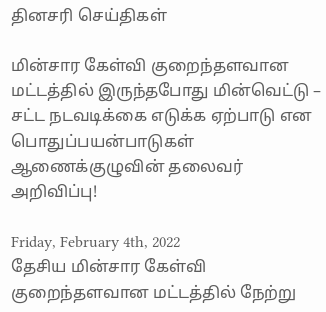தினசரி செய்திகள்

மின்சார கேள்வி குறைந்தளவான மட்டத்தில் இருந்தபோது மின்வெட்டு – சட்ட நடவடிக்கை எடுக்க ஏற்பாடு என பொதுப்பயன்பாடுகள் ஆணைக்குழுவின் தலைவர் அறிவிப்பு!

Friday, February 4th, 2022
தேசிய மின்சார கேள்வி குறைந்தளவான மட்டத்தில் நேற்று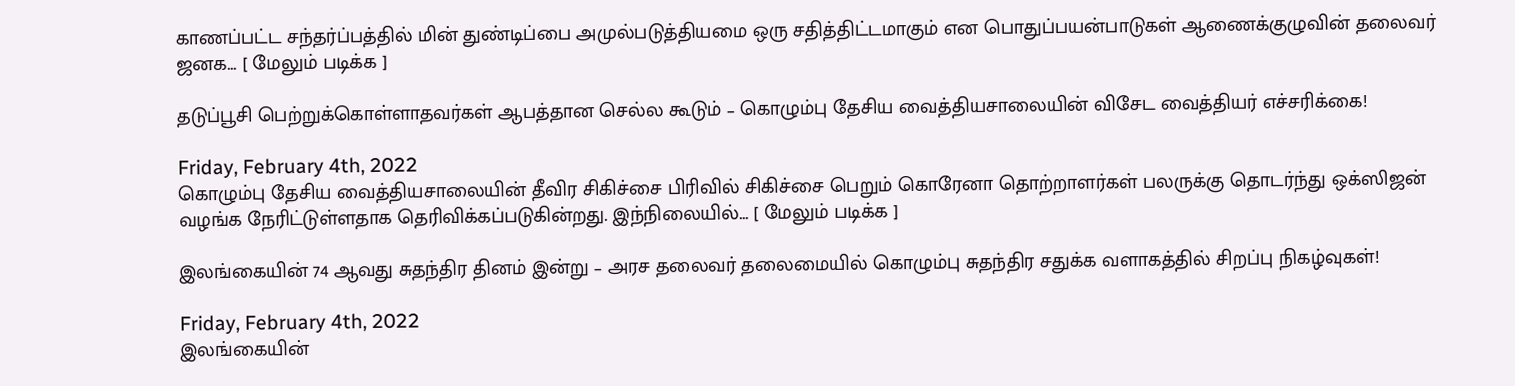காணப்பட்ட சந்தர்ப்பத்தில் மின் துண்டிப்பை அமுல்படுத்தியமை ஒரு சதித்திட்டமாகும் என பொதுப்பயன்பாடுகள் ஆணைக்குழுவின் தலைவர் ஜனக... [ மேலும் படிக்க ]

தடுப்பூசி பெற்றுக்கொள்ளாதவர்கள் ஆபத்தான செல்ல கூடும் – கொழும்பு தேசிய வைத்தியசாலையின் விசேட வைத்தியர் எச்சரிக்கை!

Friday, February 4th, 2022
கொழும்பு தேசிய வைத்தியசாலையின் தீவிர சிகிச்சை பிரிவில் சிகிச்சை பெறும் கொரேனா தொற்றாளர்கள் பலருக்கு தொடர்ந்து ஒக்ஸிஜன் வழங்க நேரிட்டுள்ளதாக தெரிவிக்கப்படுகின்றது. இந்நிலையில்... [ மேலும் படிக்க ]

இலங்கையின் 74 ஆவது சுதந்திர தினம் இன்று – அரச தலைவர் தலைமையில் கொழும்பு சுதந்திர சதுக்க வளாகத்தில் சிறப்பு நிகழ்வுகள்!

Friday, February 4th, 2022
இலங்கையின்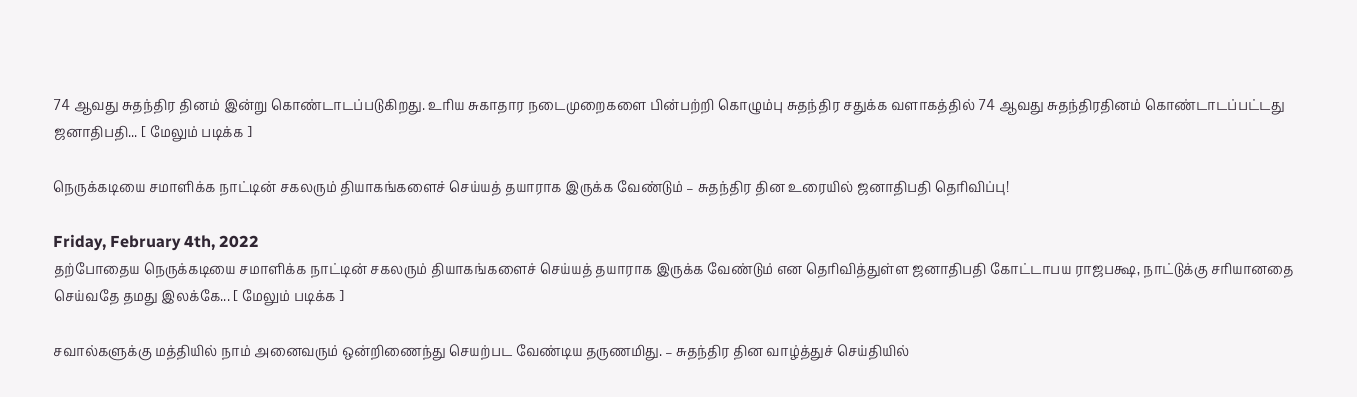74 ஆவது சுதந்திர தினம் இன்று கொண்டாடப்படுகிறது. உரிய சுகாதார நடைமுறைகளை பின்பற்றி கொழும்பு சுதந்திர சதுக்க வளாகத்தில் 74 ஆவது சுதந்திரதினம் கொண்டாடப்பட்டது ஜனாதிபதி... [ மேலும் படிக்க ]

நெருக்கடியை சமாளிக்க நாட்டின் சகலரும் தியாகங்களைச் செய்யத் தயாராக இருக்க வேண்டும் – சுதந்திர தின உரையில் ஜனாதிபதி தெரிவிப்பு!

Friday, February 4th, 2022
தற்போதைய நெருக்கடியை சமாளிக்க நாட்டின் சகலரும் தியாகங்களைச் செய்யத் தயாராக இருக்க வேண்டும் என தெரிவித்துள்ள ஜனாதிபதி கோட்டாபய ராஜபக்ஷ, நாட்டுக்கு சரியானதை செய்வதே தமது இலக்கே... [ மேலும் படிக்க ]

சவால்களுக்கு மத்தியில் நாம் அனைவரும் ஒன்றிணைந்து செயற்பட வேண்டிய தருணமிது. – சுதந்திர தின வாழ்த்துச் செய்தியில்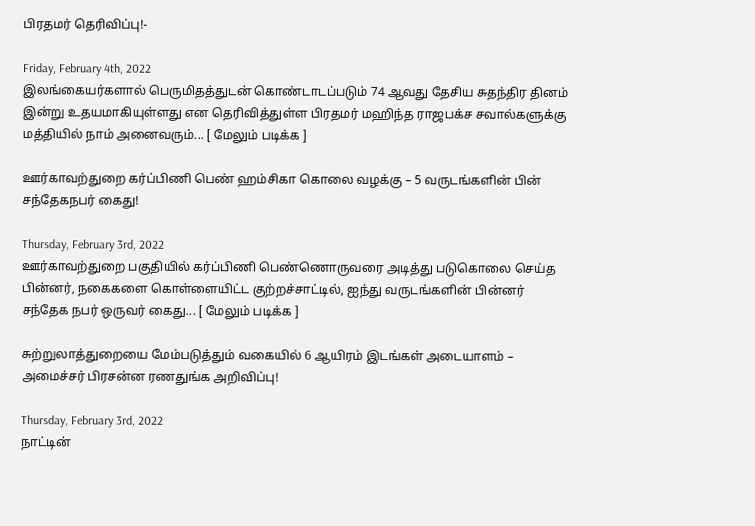பிரதமர் தெரிவிப்பு!-

Friday, February 4th, 2022
இலங்கையர்களால் பெருமிதத்துடன் கொண்டாடப்படும் 74 ஆவது தேசிய சுதந்திர தினம் இன்று உதயமாகியுள்ளது என தெரிவித்துள்ள பிரதமர் மஹிந்த ராஜபக்ச சவால்களுக்கு மத்தியில் நாம் அனைவரும்... [ மேலும் படிக்க ]

ஊர்காவற்துறை கர்ப்பிணி பெண் ஹம்சிகா கொலை வழக்கு – 5 வருடங்களின் பின் சந்தேகநபர் கைது!

Thursday, February 3rd, 2022
ஊர்காவற்துறை பகுதியில் கர்ப்பிணி பெண்ணொருவரை அடித்து படுகொலை செய்த பின்னர், நகைகளை கொள்ளையிட்ட குற்றச்சாட்டில், ஐந்து வருடங்களின் பின்னர் சந்தேக நபர் ஒருவர் கைது... [ மேலும் படிக்க ]

சுற்றுலாத்துறையை மேம்படுத்தும் வகையில் 6 ஆயிரம் இடங்கள் அடையாளம் – அமைச்சர் பிரசன்ன ரணதுங்க அறிவிப்பு!

Thursday, February 3rd, 2022
நாட்டின்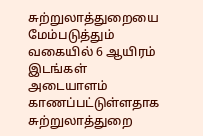சுற்றுலாத்துறையை மேம்படுத்தும் வகையில் 6 ஆயிரம் இடங்கள் அடையாளம் காணப்பட்டுள்ளதாக சுற்றுலாத்துறை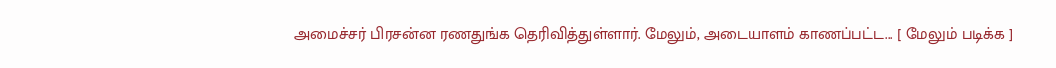அமைச்சர் பிரசன்ன ரணதுங்க தெரிவித்துள்ளார். மேலும், அடையாளம் காணப்பட்ட... [ மேலும் படிக்க ]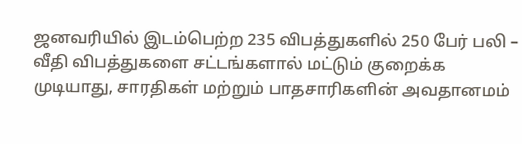ஜனவரியில் இடம்பெற்ற 235 விபத்துகளில் 250 பேர் பலி – வீதி விபத்துகளை சட்டங்களால் மட்டும் குறைக்க முடியாது, சாரதிகள் மற்றும் பாதசாரிகளின் அவதானமம்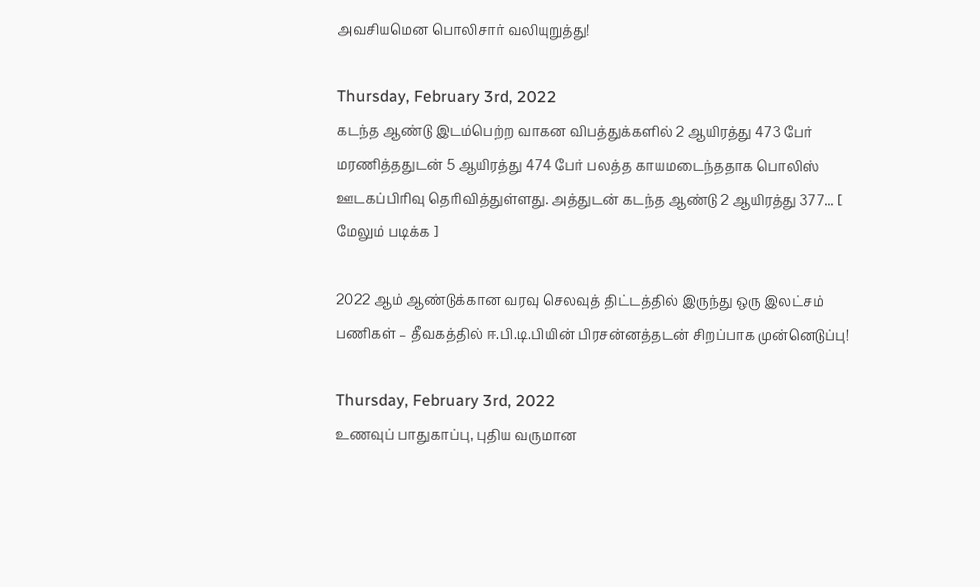அவசியமென பொலிசார் வலியுறுத்து!

Thursday, February 3rd, 2022
கடந்த ஆண்டு இடம்பெற்ற வாகன விபத்துக்களில் 2 ஆயிரத்து 473 பேர் மரணித்ததுடன் 5 ஆயிரத்து 474 பேர் பலத்த காயமடைந்ததாக பொலிஸ் ஊடகப்பிரிவு தெரிவித்துள்ளது. அத்துடன் கடந்த ஆண்டு 2 ஆயிரத்து 377... [ மேலும் படிக்க ]

2022 ஆம் ஆண்டுக்கான வரவு செலவுத் திட்டத்தில் இருந்து ஒரு இலட்சம் பணிகள் – தீவகத்தில் ஈ.பி.டி.பியின் பிரசன்னத்தடன் சிறப்பாக முன்னெடுப்பு!

Thursday, February 3rd, 2022
உணவுப் பாதுகாப்பு, புதிய வருமான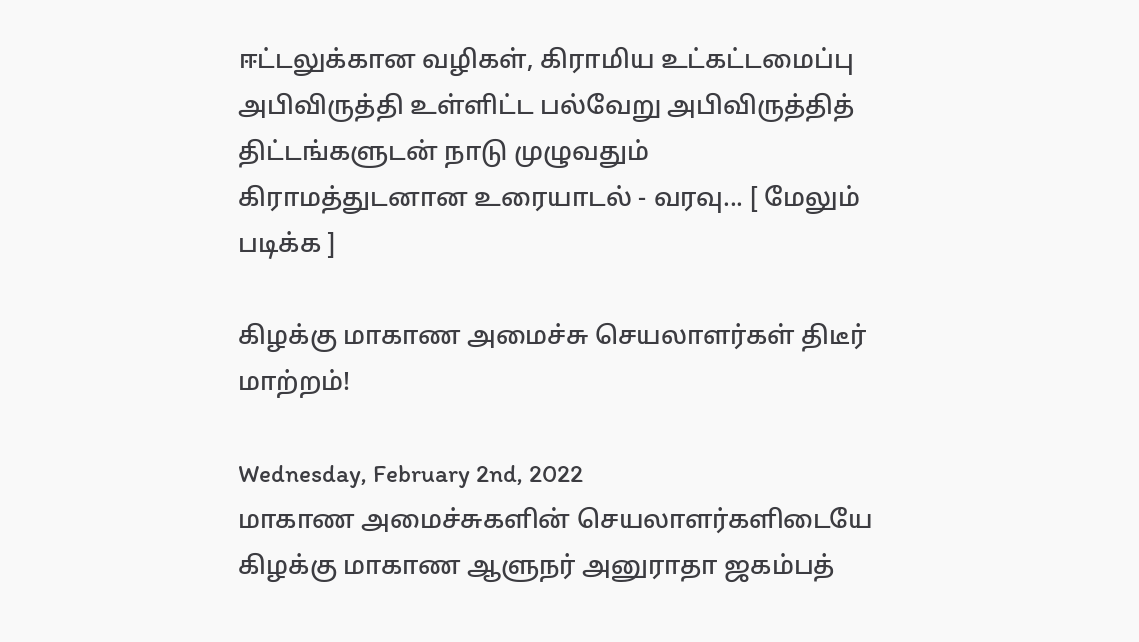ஈட்டலுக்கான வழிகள், கிராமிய உட்கட்டமைப்பு அபிவிருத்தி உள்ளிட்ட பல்வேறு அபிவிருத்தித் திட்டங்களுடன் நாடு முழுவதும் கிராமத்துடனான உரையாடல் - வரவு... [ மேலும் படிக்க ]

கிழக்கு மாகாண அமைச்சு செயலாளர்கள் திடீர் மாற்றம்!

Wednesday, February 2nd, 2022
மாகாண அமைச்சுகளின் செயலாளர்களிடையே கிழக்கு மாகாண ஆளுநர் அனுராதா ஜகம்பத்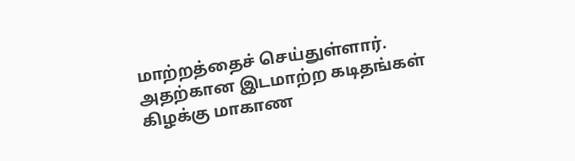மாற்றத்தைச் செய்துள்ளார். அதற்கான இடமாற்ற கடிதங்கள் கிழக்கு மாகாண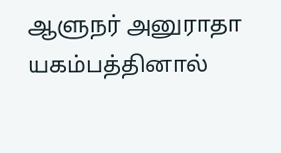ஆளுநர் அனுராதா யகம்பத்தினால்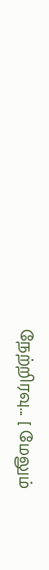நேற்றிரவு... [ மேலும்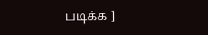படிக்க ]